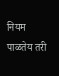नियम पाळतेय तरी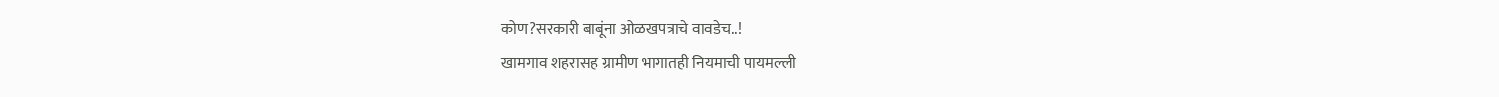कोण?सरकारी बाबूंना ओळखपत्राचे वावडेच..!
खामगाव शहरासह ग्रामीण भागातही नियमाची पायमल्ली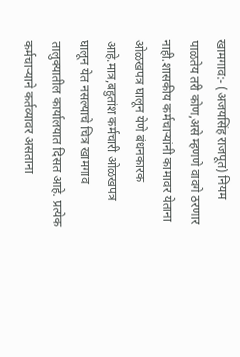खामगाव:- (अजयसिंह राजपूत) नियम पाळतेय तरी कोण,असे म्हणणे वावगे ठरणार नाही.शासकीय कर्मचाऱ्यांनी कामावर येताना ओळखपत्र घालून येणे बंधनकारक आहे.मात्र,बहुतांश कर्मचारी ओळखपत्र घालून येत नसल्याचे चित्र खामगाव तालुक्यातील कार्यालयात दिसत आहे. प्रत्येक कर्मचाऱ्याने कर्तव्यावर असताना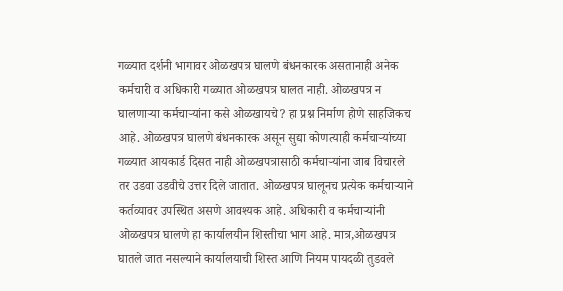गळ्यात दर्शनी भागावर ओळखपत्र घालणे बंधनकारक असतानाही अनेक कर्मचारी व अधिकारी गळ्यात ओळखपत्र घालत नाही. ओळखपत्र न घालणाऱ्या कर्मचाऱ्यांना कसे ओळखायचे? हा प्रश्न निर्माण होणे साहजिकच आहे. ओळखपत्र घालणे बंधनकारक असून सुद्या कोणत्याही कर्मचाऱ्यांच्या गळ्यात आयकार्ड दिसत नाही ओळखपत्रासाठी कर्मचाऱ्यांना जाब विचारले तर उडवा उडवीचे उत्तर दिले जातात. ओळखपत्र घालूनच प्रत्येक कर्मचाऱ्याने कर्तव्यावर उपस्थित असणे आवश्यक आहे. अधिकारी व कर्मचाऱ्यांनी ओळखपत्र घालणे हा कार्यालयीन शिस्तीचा भाग आहे. मात्र,ओळखपत्र घातले जात नसल्याने कार्यालयाची शिस्त आणि नियम पायदळी तुडवले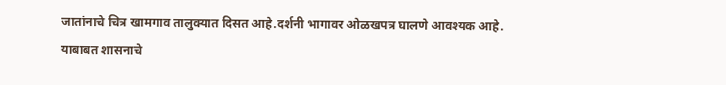जातांनाचे चित्र खामगाव तालुक्यात दिसत आहे.दर्शनी भागावर ओळखपत्र घालणे आवश्यक आहे. याबाबत शासनाचे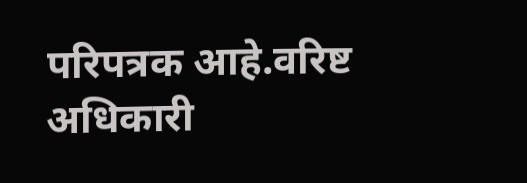परिपत्रक आहे.वरिष्ट अधिकारी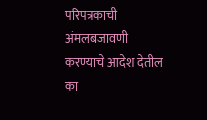परिपत्रकाची अंमलबजावणी करण्याचे आदेश देतील का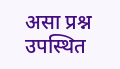असा प्रश्न उपस्थित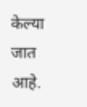केल्या जात आहे.